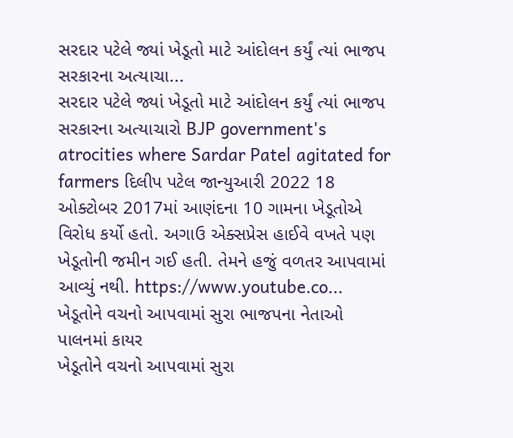સરદાર પટેલે જ્યાં ખેડૂતો માટે આંદોલન કર્યું ત્યાં ભાજપ સરકારના અત્યાચા...
સરદાર પટેલે જ્યાં ખેડૂતો માટે આંદોલન કર્યું ત્યાં ભાજપ સરકારના અત્યાચારો BJP government's atrocities where Sardar Patel agitated for farmers દિલીપ પટેલ જાન્યુઆરી 2022 18 ઓક્ટોબર 2017માં આણંદના 10 ગામના ખેડૂતોએ વિરોધ કર્યો હતો. અગાઉ એક્સપ્રેસ હાઈવે વખતે પણ ખેડૂતોની જમીન ગઈ હતી. તેમને હજું વળતર આપવામાં આવ્યું નથી. https://www.youtube.co...
ખેડૂતોને વચનો આપવામાં સુરા ભાજપના નેતાઓ પાલનમાં કાયર
ખેડૂતોને વચનો આપવામાં સુરા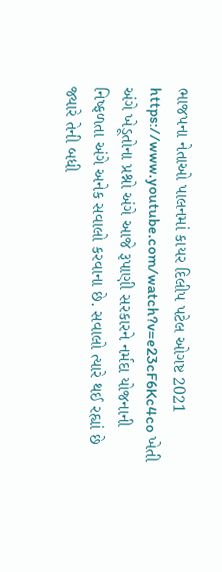ભાજપના નેતાઓ પાલનમાં કાયર દિલીપ પટેલ ઓગષ્ટ 2021 https://www.youtube.com/watch?v=e23cF6Kc4co ખેતી અંગે ખેડૂતોના પ્રશ્નો અંગે આજે રૂપાણી સરકારને નર્મદા યોજનાની નિષ્ફળતા અંગે અનેક સવાલો કરવાના છે. સવાલો ત્યારે થઈ રહ્યાં છે જ્યારે તેની બધી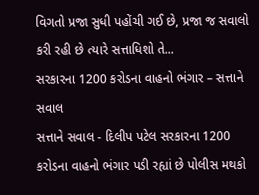વિગતો પ્રજા સુધી પહોંચી ગઈ છે, પ્રજા જ સવાલો કરી રહી છે ત્યારે સત્તાધિશો તે...
સરકારના 1200 કરોડના વાહનો ભંગાર – સત્તાને સવાલ
સત્તાને સવાલ - દિલીપ પટેલ સરકારના 1200 કરોડના વાહનો ભંગાર પડી રહ્યાં છે પોલીસ મથકો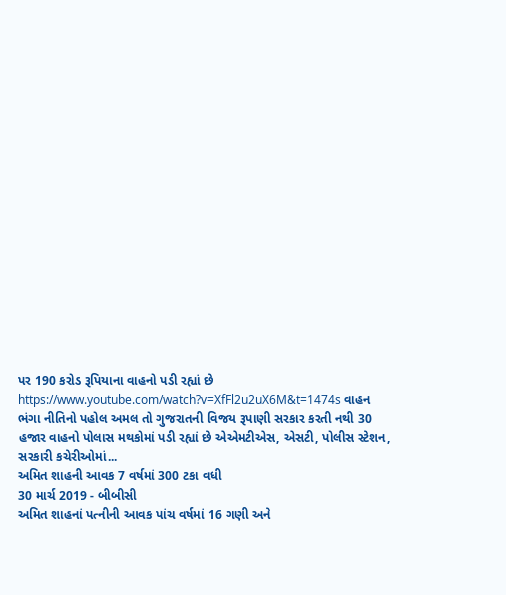પર 190 કરોડ રૂપિયાના વાહનો પડી રહ્યાં છે https://www.youtube.com/watch?v=XfFl2u2uX6M&t=1474s વાહન ભંગા નીતિનો પહોલ અમલ તો ગુજરાતની વિજય રૂપાણી સરકાર કરતી નથી 30 હજાર વાહનો પોલાસ મથકોમાં પડી રહ્યાં છે એએમટીએસ, એસટી, પોલીસ સ્ટેશન, સરકારી કચેરીઓમાં...
અમિત શાહની આવક 7 વર્ષમાં 300 ટકા વધી
30 માર્ચ 2019 - બીબીસી
અમિત શાહનાં પત્નીની આવક પાંચ વર્ષમાં 16 ગણી અને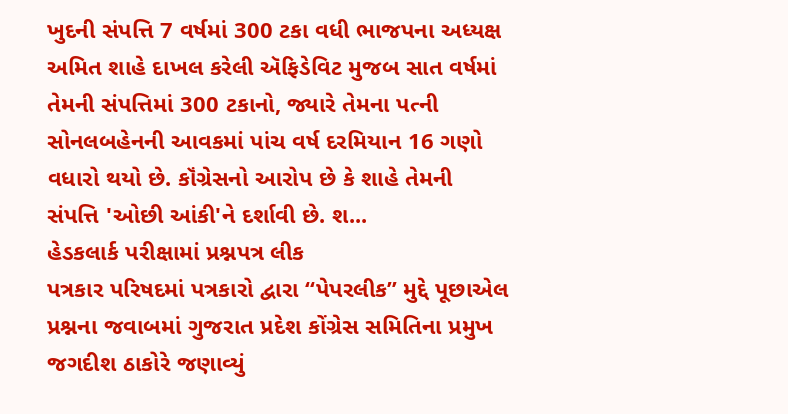ખુદની સંપત્તિ 7 વર્ષમાં 300 ટકા વધી ભાજપના અધ્યક્ષ અમિત શાહે દાખલ કરેલી ઍફિડેવિટ મુજબ સાત વર્ષમાં તેમની સંપત્તિમાં 300 ટકાનો, જ્યારે તેમના પત્ની સોનલબહેનની આવકમાં પાંચ વર્ષ દરમિયાન 16 ગણો વધારો થયો છે. કૉંગ્રેસનો આરોપ છે કે શાહે તેમની સંપત્તિ 'ઓછી આંકી'ને દર્શાવી છે. શ...
હેડકલાર્ક પરીક્ષામાં પ્રશ્નપત્ર લીક
પત્રકાર પરિષદમાં પત્રકારો દ્વારા ‘‘પેપરલીક’’ મુદ્દે પૂછાએલ પ્રશ્નના જવાબમાં ગુજરાત પ્રદેશ કોંગ્રેસ સમિતિના પ્રમુખ જગદીશ ઠાકોરે જણાવ્યું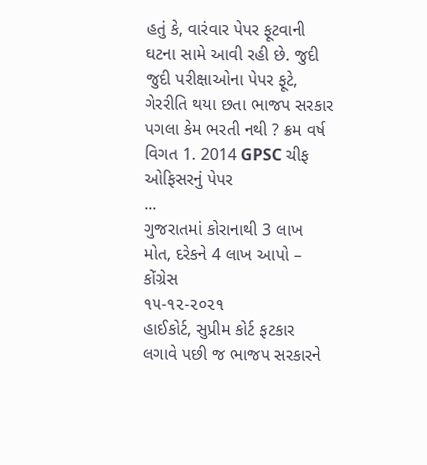હતું કે, વારંવાર પેપર ફૂટવાની ઘટના સામે આવી રહી છે. જુદી જુદી પરીક્ષાઓના પેપર ફૂટે, ગેરરીતિ થયા છતા ભાજપ સરકાર પગલા કેમ ભરતી નથી ? ક્રમ વર્ષ વિગત 1. 2014 GPSC ચીફ ઓફિસરનું પેપર
...
ગુજરાતમાં કોરાનાથી 3 લાખ મોત, દરેકને 4 લાખ આપો – કોંગ્રેસ
૧૫-૧૨-૨૦૨૧
હાઈકોર્ટ, સુપ્રીમ કોર્ટ ફટકાર લગાવે પછી જ ભાજપ સરકારને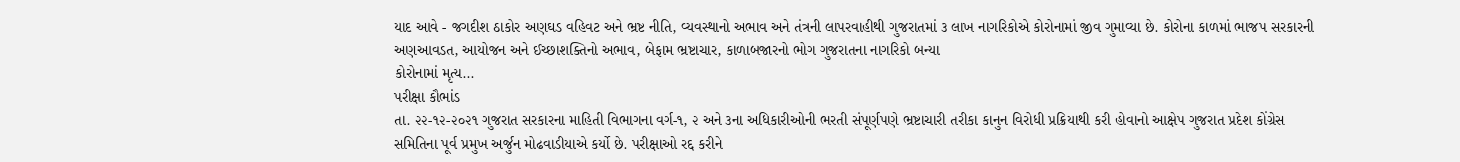યાદ આવે - જગદીશ ઠાકોર અણઘડ વહિવટ અને ભ્રષ્ટ નીતિ, વ્યવસ્થાનો અભાવ અને તંત્રની લાપરવાહીથી ગુજરાતમાં ૩ લાખ નાગરિકોએ કોરોનામાં જીવ ગુમાવ્યા છે. કોરોના કાળમાં ભાજપ સરકારની અણઆવડત, આયોજન અને ઈચ્છાશક્તિનો અભાવ, બેફામ ભ્રષ્ટાચાર, કાળાબજારનો ભોગ ગુજરાતના નાગરિકો બન્યા
કોરોનામાં મૃત્ય...
પરીક્ષા કૌભાંડ
તા. ૨૨-૧૨-૨૦૨૧ ગુજરાત સરકારના માહિતી વિભાગના વર્ગ-૧, ૨ અને ૩ના અધિકારીઓની ભરતી સંપૂર્ણપણે ભ્રષ્ટાચારી તરીકા કાનુન વિરોધી પ્રક્રિયાથી કરી હોવાનો આક્ષેપ ગુજરાત પ્રદેશ કોંગ્રેસ સમિતિના પૂર્વ પ્રમુખ અર્જુન મોઢવાડીયાએ કર્યો છે. પરીક્ષાઓ રદ્દ કરીને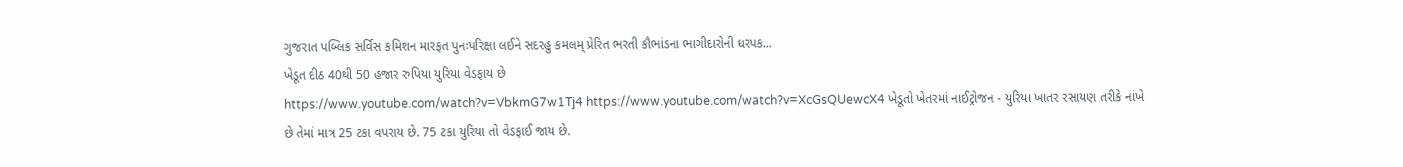ગુજરાત પબ્લિક સર્વિસ કમિશન મારફત પુનઃપરિક્ષા લઈને સદરહુ કમલમ્ પ્રેરિત ભરતી કૌભાંડના ભાગીદારોની ધરપક...
ખેડૂત દીઠ 40થી 50 હજાર રુપિયા યુરિયા વેડફાય છે
https://www.youtube.com/watch?v=VbkmG7w1Tj4 https://www.youtube.com/watch?v=XcGsQUewcX4 ખેડૂતો ખેતરમાં નાઈટ્રોજન - યુરિયા ખાતર રસાયણ તરીકે નાંખે છે તેમાં માત્ર 25 ટકા વપરાય છે. 75 ટકા યુરિયા તો વેડફાઈ જાય છે.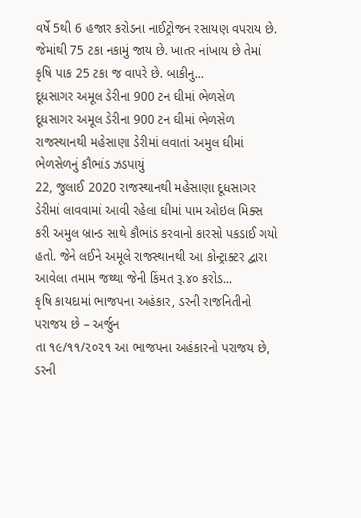વર્ષે 5થી 6 હજાર કરોડના નાઈટ્રોજન રસાયણ વપરાય છે. જેમાંથી 75 ટકા નકામું જાય છે. ખાતર નાંખાય છે તેમાં કૃષિ પાક 25 ટકા જ વાપરે છે. બાકીનુ...
દૂધસાગર અમૂલ ડેરીના 900 ટન ઘીમાં ભેળસેળ
દૂધસાગર અમૂલ ડેરીના 900 ટન ઘીમાં ભેળસેળ રાજસ્થાનથી મહેસાણા ડેરીમાં લવાતાં અમુલ ઘીમાં ભેળસેળનું કૌભાંડ ઝડપાયું
22, જુલાઈ 2020 રાજસ્થાનથી મહેસાણા દૂધસાગર ડેરીમાં લાવવામાં આવી રહેલા ઘીમાં પામ ઓઇલ મિક્સ કરી અમુલ બ્રાન્ડ સાથે કૌભાંડ કરવાનો કારસો પકડાઈ ગયો હતો. જેને લઈને અમૂલે રાજસ્થાનથી આ કોન્ટ્રાક્ટર દ્વારા આવેલા તમામ જથ્થા જેની કિંમત રૂ.૪૦ કરોડ...
કૃષિ કાયદામાં ભાજપના અહંકાર, ડરની રાજનિતીનો પરાજય છે – અર્જુન
તા ૧૯/૧૧/૨૦૨૧ આ ભાજપના અહંકારનો પરાજય છે, ડરની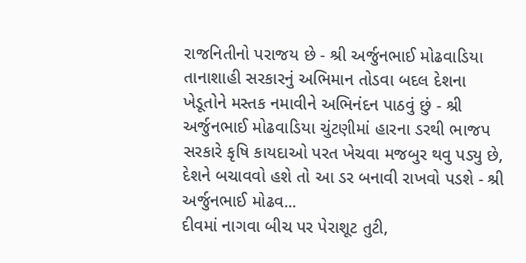રાજનિતીનો પરાજય છે - શ્રી અર્જુનભાઈ મોઢવાડિયા તાનાશાહી સરકારનું અભિમાન તોડવા બદલ દેશના ખેડૂતોને મસ્તક નમાવીને અભિનંદન પાઠવું છું - શ્રી અર્જુનભાઈ મોઢવાડિયા ચુંટણીમાં હારના ડરથી ભાજપ સરકારે કૃષિ કાયદાઓ પરત ખેચવા મજબુર થવુ પડ્યુ છે, દેશને બચાવવો હશે તો આ ડર બનાવી રાખવો પડશે - શ્રી અર્જુનભાઈ મોઢવ...
દીવમાં નાગવા બીચ પર પેરાશૂટ તુટી,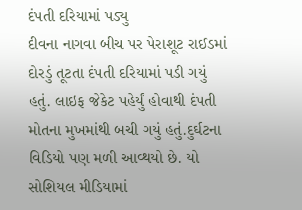દંપતી દરિયામાં પડ્યુ
દીવના નાગવા બીચ પર પેરાશૂટ રાઈડમાં દોરડું તૂટતા દંપતી દરિયામાં પડી ગયું હતું. લાઇફ જેકેટ પહેર્યું હોવાથી દંપતી મોતના મુખમાંથી બચી ગયું હતું.દુર્ઘટના વિડિયો પણ મળી આવ્થયો છે. યો સોશિયલ મીડિયામાં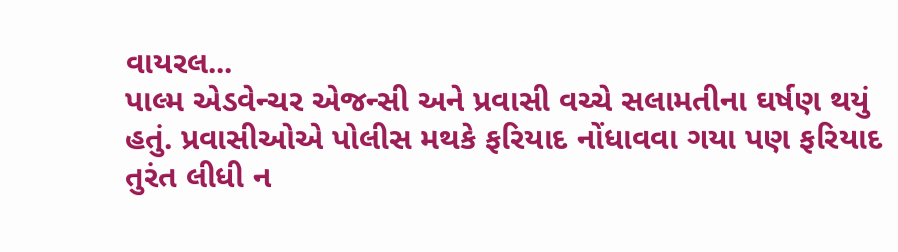વાયરલ...
પાલ્મ એડવેન્ચર એજન્સી અને પ્રવાસી વચ્ચે સલામતીના ઘર્ષણ થયું હતું. પ્રવાસીઓએ પોલીસ મથકે ફરિયાદ નોંધાવવા ગયા પણ ફરિયાદ તુરંત લીધી ન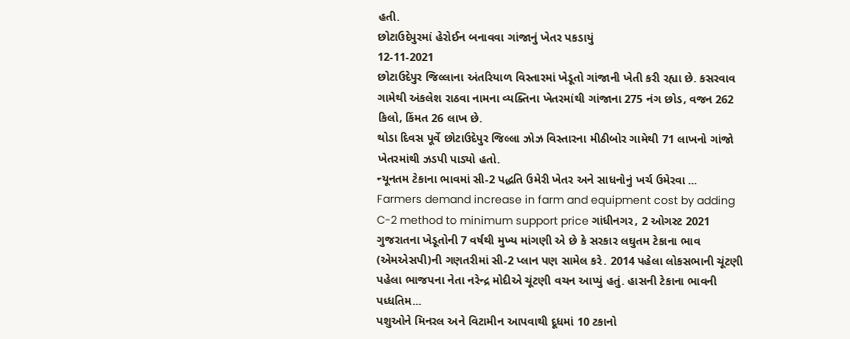હતી.
છોટાઉદેપુરમાં હેરોઈન બનાવવા ગાંજાનું ખેતર પકડાયું
12-11-2021
છોટાઉદેપુર જિલ્લાના અંતરિયાળ વિસ્તારમાં ખેડૂતો ગાંજાની ખેતી કરી રહ્યા છે. કસરવાવ ગામેથી અંકલેશ રાઠવા નામના વ્યક્તિના ખેતરમાંથી ગાંજાના 275 નંગ છોડ, વજન 262 કિલો, કિંમત 26 લાખ છે.
થોડા દિવસ પૂર્વે છોટાઉદેપુર જિલ્લા ઝોઝ વિસ્તારના મીઠીબોર ગામેથી 71 લાખનો ગાંજો ખેતરમાંથી ઝડપી પાડ્યો હતો.
ન્યૂનતમ ટેકાના ભાવમાં સી-2 પદ્ધતિ ઉમેરી ખેતર અને સાધનોનું ખર્ચ ઉમેરવા ...
Farmers demand increase in farm and equipment cost by adding C-2 method to minimum support price ગાંધીનગર, 2 ઓગસ્ટ 2021
ગુજરાતના ખેડૂતોની 7 વર્ષથી મુખ્ય માંગણી એ છે કે સરકાર લઘુતમ ટેકાના ભાવ (એમએસપી)ની ગણતરીમાં સી-2 પ્લાન પણ સામેલ કરે. 2014 પહેલા લોકસભાની ચૂંટણી પહેલા ભાજપના નેતા નરેન્દ્ર મોદીએ ચૂંટણી વચન આપ્યું હતું. હાસની ટેકાના ભાવની પધ્ધતિમ...
પશુઓને મિનરલ અને વિટામીન આપવાથી દૂધમાં 10 ટકાનો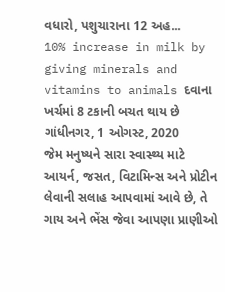વધારો, પશુચારાના 12 અહ...
10% increase in milk by giving minerals and vitamins to animals દવાના ખર્ચમાં 8 ટકાની બચત થાય છે ગાંધીનગર, 1 ઓગસ્ટ, 2020
જેમ મનુષ્યને સારા સ્વાસ્થ્ય માટે આયર્ન, જસત, વિટામિન્સ અને પ્રોટીન લેવાની સલાહ આપવામાં આવે છે, તે ગાય અને ભેંસ જેવા આપણા પ્રાણીઓ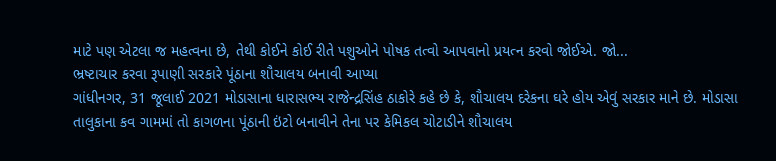માટે પણ એટલા જ મહત્વના છે, તેથી કોઈને કોઈ રીતે પશુઓને પોષક તત્વો આપવાનો પ્રયત્ન કરવો જોઈએ. જો...
ભ્રષ્ટાચાર કરવા રૂપાણી સરકારે પૂંઠાના શૌચાલય બનાવી આપ્યા
ગાંધીનગર, 31 જૂલાઈ 2021 મોડાસાના ધારાસભ્ય રાજેન્દ્રસિંહ ઠાકોરે કહે છે કે, શૌચાલય દરેકના ઘરે હોય એવું સરકાર માને છે. મોડાસા તાલુકાના કવ ગામમાં તો કાગળના પૂંઠાની ઇંટો બનાવીને તેના પર કેમિકલ ચોટાડીને શૌચાલય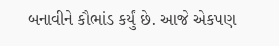બનાવીને કૌભાંડ કર્યું છે. આજે એકપણ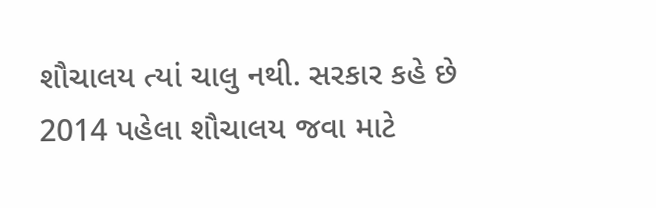શૌચાલય ત્યાં ચાલુ નથી. સરકાર કહે છે 2014 પહેલા શૌચાલય જવા માટે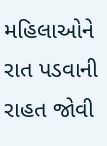મહિલાઓને રાત પડવાની રાહત જોવી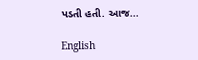પડતી હતી. આજ...

English